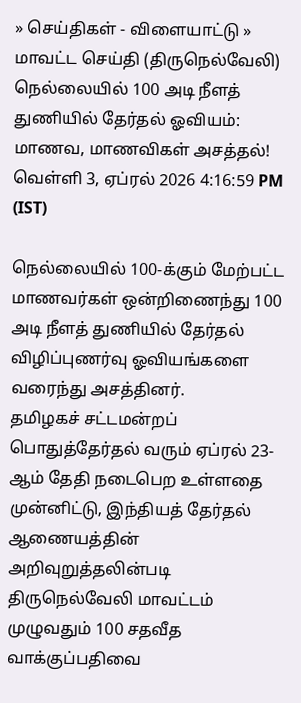» செய்திகள் - விளையாட்டு » மாவட்ட செய்தி (திருநெல்வேலி)
நெல்லையில் 100 அடி நீளத் துணியில் தேர்தல் ஓவியம்: மாணவ, மாணவிகள் அசத்தல்!
வெள்ளி 3, ஏப்ரல் 2026 4:16:59 PM (IST)

நெல்லையில் 100-க்கும் மேற்பட்ட மாணவர்கள் ஒன்றிணைந்து 100 அடி நீளத் துணியில் தேர்தல் விழிப்புணர்வு ஓவியங்களை வரைந்து அசத்தினர்.
தமிழகச் சட்டமன்றப் பொதுத்தேர்தல் வரும் ஏப்ரல் 23-ஆம் தேதி நடைபெற உள்ளதை முன்னிட்டு, இந்தியத் தேர்தல் ஆணையத்தின் அறிவுறுத்தலின்படி திருநெல்வேலி மாவட்டம் முழுவதும் 100 சதவீத வாக்குப்பதிவை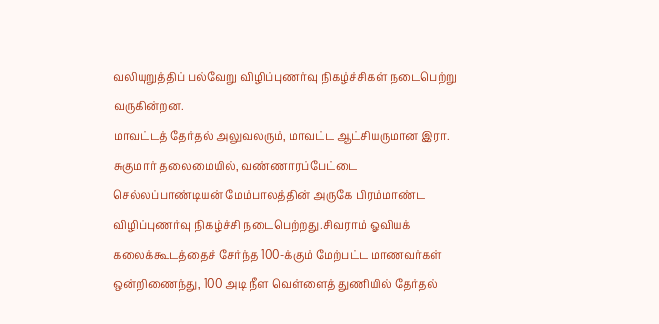வலியுறுத்திப் பல்வேறு விழிப்புணர்வு நிகழ்ச்சிகள் நடைபெற்று வருகின்றன.
மாவட்டத் தேர்தல் அலுவலரும், மாவட்ட ஆட்சியருமான இரா. சுகுமார் தலைமையில், வண்ணாரப்பேட்டை செல்லப்பாண்டியன் மேம்பாலத்தின் அருகே பிரம்மாண்ட விழிப்புணர்வு நிகழ்ச்சி நடைபெற்றது.சிவராம் ஓவியக் கலைக்கூடத்தைச் சேர்ந்த 100-க்கும் மேற்பட்ட மாணவர்கள் ஒன்றிணைந்து, 100 அடி நீள வெள்ளைத் துணியில் தேர்தல்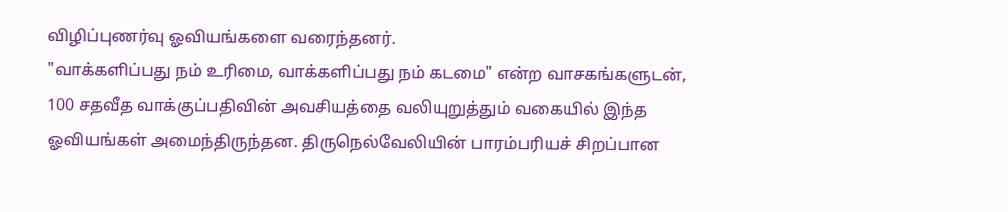விழிப்புணர்வு ஓவியங்களை வரைந்தனர்.
"வாக்களிப்பது நம் உரிமை, வாக்களிப்பது நம் கடமை" என்ற வாசகங்களுடன், 100 சதவீத வாக்குப்பதிவின் அவசியத்தை வலியுறுத்தும் வகையில் இந்த ஓவியங்கள் அமைந்திருந்தன. திருநெல்வேலியின் பாரம்பரியச் சிறப்பான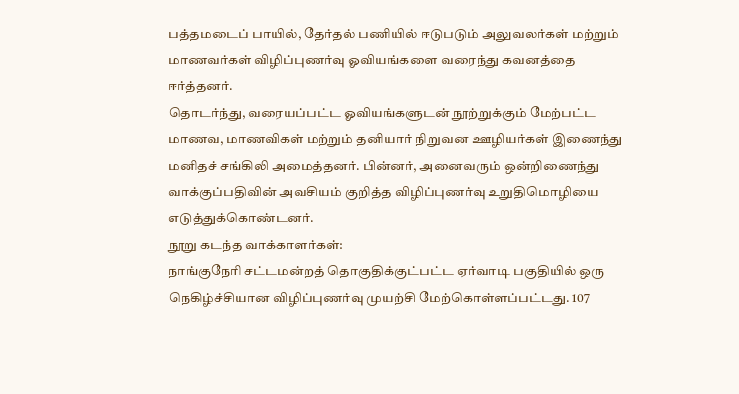பத்தமடைப் பாயில், தேர்தல் பணியில் ஈடுபடும் அலுவலர்கள் மற்றும் மாணவர்கள் விழிப்புணர்வு ஓவியங்களை வரைந்து கவனத்தை ஈர்த்தனர்.
தொடர்ந்து, வரையப்பட்ட ஓவியங்களுடன் நூற்றுக்கும் மேற்பட்ட மாணவ, மாணவிகள் மற்றும் தனியார் நிறுவன ஊழியர்கள் இணைந்து மனிதச் சங்கிலி அமைத்தனர். பின்னர், அனைவரும் ஒன்றிணைந்து வாக்குப்பதிவின் அவசியம் குறித்த விழிப்புணர்வு உறுதிமொழியை எடுத்துக்கொண்டனர்.
நூறு கடந்த வாக்காளர்கள்:
நாங்குநேரி சட்டமன்றத் தொகுதிக்குட்பட்ட ஏர்வாடி பகுதியில் ஒரு நெகிழ்ச்சியான விழிப்புணர்வு முயற்சி மேற்கொள்ளப்பட்டது. 107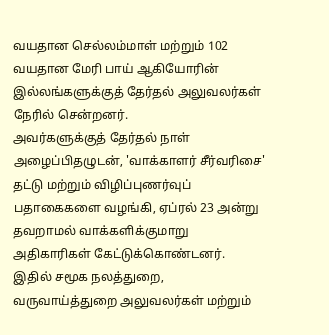வயதான செல்லம்மாள் மற்றும் 102 வயதான மேரி பாய் ஆகியோரின் இல்லங்களுக்குத் தேர்தல் அலுவலர்கள் நேரில் சென்றனர்.
அவர்களுக்குத் தேர்தல் நாள் அழைப்பிதழுடன், 'வாக்காளர் சீர்வரிசை' தட்டு மற்றும் விழிப்புணர்வுப் பதாகைகளை வழங்கி, ஏப்ரல் 23 அன்று தவறாமல் வாக்களிக்குமாறு அதிகாரிகள் கேட்டுக்கொண்டனர். இதில் சமூக நலத்துறை, வருவாய்த்துறை அலுவலர்கள் மற்றும்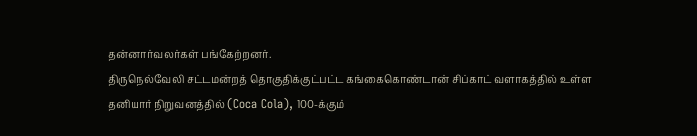தன்னார்வலர்கள் பங்கேற்றனர்.
திருநெல்வேலி சட்டமன்றத் தொகுதிக்குட்பட்ட கங்கைகொண்டான் சிப்காட் வளாகத்தில் உள்ள தனியார் நிறுவனத்தில் (Coca Cola), 100-க்கும்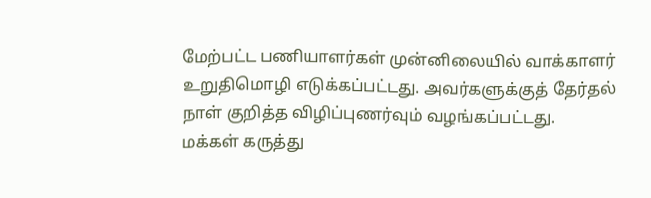மேற்பட்ட பணியாளர்கள் முன்னிலையில் வாக்காளர் உறுதிமொழி எடுக்கப்பட்டது. அவர்களுக்குத் தேர்தல் நாள் குறித்த விழிப்புணர்வும் வழங்கப்பட்டது.
மக்கள் கருத்து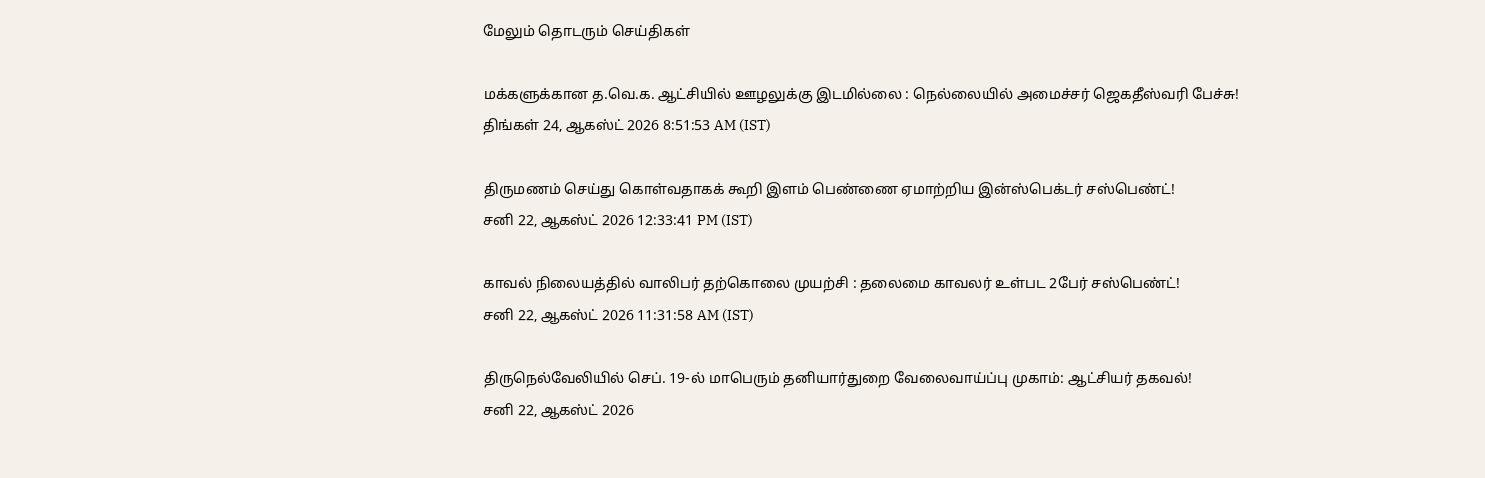மேலும் தொடரும் செய்திகள்

மக்களுக்கான த.வெ.க. ஆட்சியில் ஊழலுக்கு இடமில்லை : நெல்லையில் அமைச்சர் ஜெகதீஸ்வரி பேச்சு!
திங்கள் 24, ஆகஸ்ட் 2026 8:51:53 AM (IST)

திருமணம் செய்து கொள்வதாகக் கூறி இளம் பெண்ணை ஏமாற்றிய இன்ஸ்பெக்டர் சஸ்பெண்ட்!
சனி 22, ஆகஸ்ட் 2026 12:33:41 PM (IST)

காவல் நிலையத்தில் வாலிபர் தற்கொலை முயற்சி : தலைமை காவலர் உள்பட 2பேர் சஸ்பெண்ட்!
சனி 22, ஆகஸ்ட் 2026 11:31:58 AM (IST)

திருநெல்வேலியில் செப். 19-ல் மாபெரும் தனியார்துறை வேலைவாய்ப்பு முகாம்: ஆட்சியர் தகவல்!
சனி 22, ஆகஸ்ட் 2026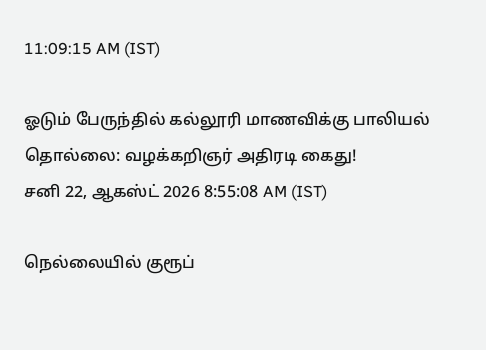11:09:15 AM (IST)

ஓடும் பேருந்தில் கல்லூரி மாணவிக்கு பாலியல் தொல்லை: வழக்கறிஞர் அதிரடி கைது!
சனி 22, ஆகஸ்ட் 2026 8:55:08 AM (IST)

நெல்லையில் குரூப்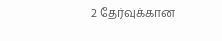2 தேர்வுக்கான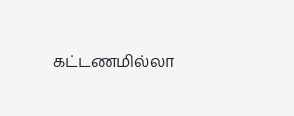கட்டணமில்லா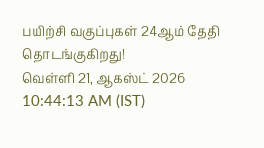பயிற்சி வகுப்புகள் 24ஆம் தேதி தொடங்குகிறது!
வெள்ளி 21, ஆகஸ்ட் 2026 10:44:13 AM (IST)